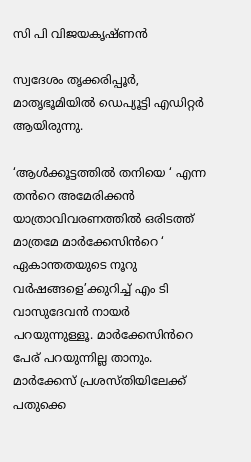സി പി വിജയകൃഷ്ണൻ

സ്വദേശം തൃക്കരിപ്പൂർ, മാതൃഭൂമിയിൽ ഡെപ്യൂട്ടി എഡിറ്റർ ആയിരുന്നു.

‘ആൾക്കൂട്ടത്തിൽ തനിയെ ‘ എന്ന തൻറെ അമേരിക്കൻ യാത്രാവിവരണത്തിൽ ഒരിടത്ത് മാത്രമേ മാർക്കേസിൻറെ ‘ ഏകാന്തതയുടെ നൂറു വർഷങ്ങളെ’ക്കുറിച്ച് എം ടി വാസുദേവൻ നായർ പറയുന്നുള്ളൂ. മാർക്കേസിൻറെ പേര് പറയുന്നില്ല താനും. മാർക്കേസ് പ്രശസ്തിയിലേക്ക് പതുക്കെ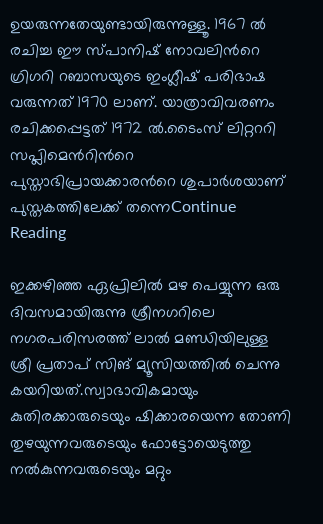ഉയരുന്നതേയുണ്ടായിരുന്നുള്ളൂ. 1967 ൽ രചിച്ച ഈ സ്പാനിഷ് നോവലിൻറെ ഗ്രിഗറി റബാസയുടെ ഇംഗ്ലീഷ് പരിഭാഷ വരുന്നത് 1970 ലാണ്. യാത്രാവിവരണം രചിക്കപ്പെട്ടത് 1972 ൽ.ടൈംസ് ലിറ്റററി സപ്ലിമെൻറിൻറെ പുസ്താഭിപ്രായക്കാരൻറെ ശുപാർശയാണ് പുസ്തകത്തിലേക്ക് തന്നെContinue Reading

ഇക്കഴിഞ്ഞ ഏപ്രിലില്‍ മഴ പെയ്യുന്ന ഒരു ദിവസമായിരുന്നു ശ്രീനഗറിലെ നഗരപരിസരത്ത് ലാല്‍ മണ്ഡിയിലുള്ള ശ്രീ പ്രതാപ് സിങ് മ്യൂസിയത്തില്‍ ചെന്നു കയറിയത്.സ്വാഭാവികമായും കുതിരക്കാരുടെയും ഷിക്കാരയെന്ന തോണി തുഴയുന്നവരുടെയും ഫോട്ടോയെടുത്തു നല്‍കുന്നവരുടെയും മറ്റും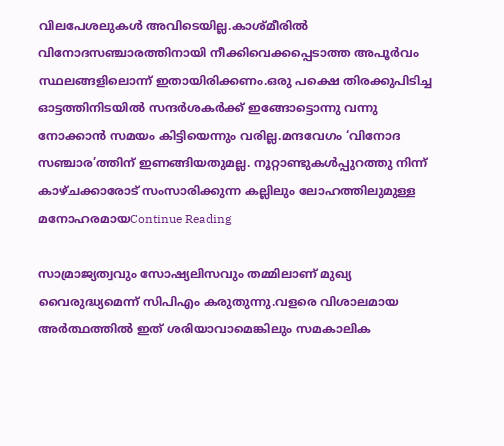വിലപേശലുകള്‍ അവിടെയില്ല.കാശ്മീരില്‍ വിനോദസഞ്ചാരത്തിനായി നീക്കിവെക്കപ്പെടാത്ത അപൂര്‍വം സ്ഥലങ്ങളിലൊന്ന് ഇതായിരിക്കണം.ഒരു പക്ഷെ തിരക്കുപിടിച്ച ഓട്ടത്തിനിടയില്‍ സന്ദര്‍ശകര്‍ക്ക് ഇങ്ങോട്ടൊന്നു വന്നു നോക്കാന്‍ സമയം കിട്ടിയെന്നും വരില്ല.മന്ദവേഗം ‘വിനോദ സഞ്ചാര’ത്തിന് ഇണങ്ങിയതുമല്ല. നൂറ്റാണ്ടുകള്‍പ്പുറത്തു നിന്ന് കാഴ്ചക്കാരോട് സംസാരിക്കുന്ന കല്ലിലും ലോഹത്തിലുമുള്ള മനോഹരമായContinue Reading

സാമ്രാജ്യത്വവും സോഷ്യലിസവും തമ്മിലാണ് മുഖ്യ വൈരുദ്ധ്യമെന്ന് സിപിഎം കരുതുന്നു.വളരെ വിശാലമായ അര്‍ത്ഥത്തില്‍ ഇത് ശരിയാവാമെങ്കിലും സമകാലിക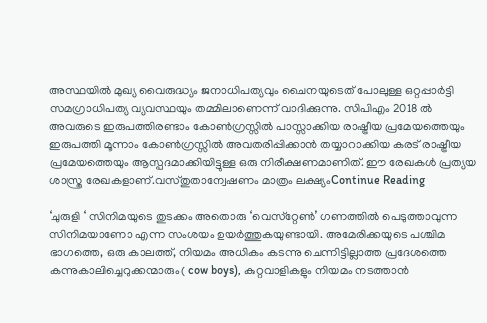അസ്ഥയില്‍ മുഖ്യ വൈരുദ്ധ്യം ജനാധിപത്യവും ചൈനയുടെത് പോലുള്ള ഒറ്റപ്പാര്‍ട്ടി സമഗ്രാധിപത്യ വ്യവസ്ഥയും തമ്മിലാണെന്ന് വാദിക്കുന്നു. സിപിഎം 2018 ല്‍ അവരുടെ ഇരുപത്തിരണ്ടാം കോണ്‍ഗ്രസ്സില്‍ പാസ്സാക്കിയ രാഷ്ട്രീയ പ്രമേയത്തെയും ഇരുപത്തി മൂന്നാം കോണ്‍ഗ്രസ്സില്‍ അവതരിപ്പിക്കാന്‍ തയ്യാറാക്കിയ കരട് രാഷ്ട്രീയ പ്രമേയത്തെയും ആസ്പദമാക്കിയിട്ടുള്ള ഒരു നിരീക്ഷണമാണിത്. ഈ രേഖകള്‍ പ്രത്യയ ശാസ്ത്ര രേഖകളാണ്.വസ്തുതാന്വേഷണം മാത്രം ലക്ഷ്യംContinue Reading

‘ചുരുളി ‘ സിനിമയുടെ തുടക്കം അതൊരു ‘വെസ്‌റ്റേണ്‍’ ഗണത്തില്‍ പെടുത്താവുന്ന സിനിമയാണോ എന്ന സംശയം ഉയര്‍ത്തുകയുണ്ടായി. അമേരിക്കയുടെ പശ്ചിമ ഭാഗത്തെ, ഒരു കാലത്ത്, നിയമം അധികം കടന്നു ചെന്നിട്ടില്ലാത്ത പ്രദേശത്തെ കന്നുകാലിച്ചെറുക്കന്മാരും( cow boys), കുറ്റവാളികളും നിയമം നടത്താന്‍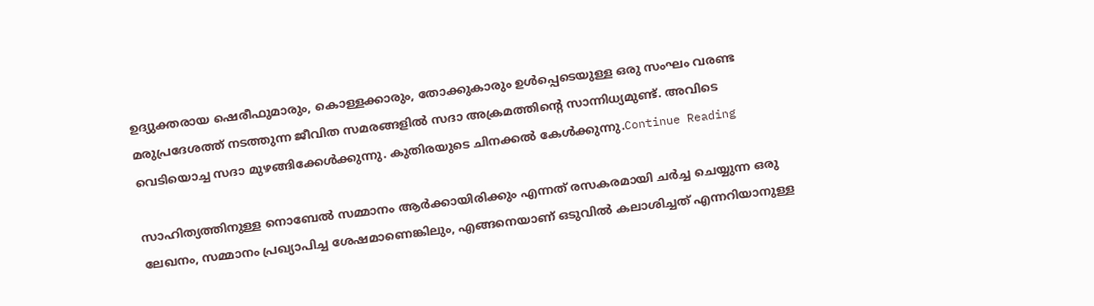ഉദ്യുക്തരായ ഷെരീഫുമാരും, കൊള്ളക്കാരും, തോക്കുകാരും ഉള്‍പ്പെടെയുള്ള ഒരു സംഘം വരണ്ട മരുപ്രദേശത്ത് നടത്തുന്ന ജീവിത സമരങ്ങളില്‍ സദാ അക്രമത്തിന്റെ സാന്നിധ്യമുണ്ട്. അവിടെ വെടിയൊച്ച സദാ മുഴങ്ങിക്കേള്‍ക്കുന്നു. കുതിരയുടെ ചിനക്കല്‍ കേള്‍ക്കുന്നു.Continue Reading

സാഹിത്യത്തിനുള്ള നൊബേൽ സമ്മാനം ആർക്കായിരിക്കും എന്നത് രസകരമായി ചർച്ച ചെയ്യുന്ന ഒരു ലേഖനം, സമ്മാനം പ്രഖ്യാപിച്ച ശേഷമാണെങ്കിലും, എങ്ങനെയാണ് ഒടുവിൽ കലാശിച്ചത് എന്നറിയാനുള്ള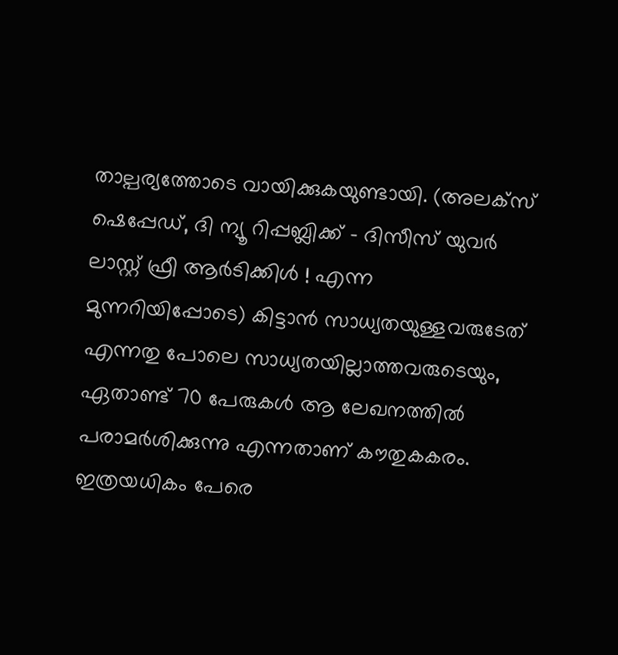താല്പര്യത്തോടെ വായിക്കുകയുണ്ടായി. (അലക്സ് ഷെപ്പേഡ്, ദി ന്യൂ റിപ്പബ്ലിക്ക് – ദിസീസ് യുവർ ലാസ്റ്റ് ഫ്രീ ആർടിക്കിൾ ! എന്ന മുന്നറിയിപ്പോടെ) കിട്ടാൻ സാധ്യതയുള്ളവരുടേത് എന്നതു പോലെ സാധ്യതയില്ലാത്തവരുടെയും, ഏതാണ്ട് 70 പേരുകൾ ആ ലേഖനത്തിൽ പരാമർശിക്കുന്നു എന്നതാണ് കൗതുകകരം. ഇത്രയധികം പേരെ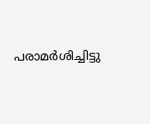പരാമർശിച്ചിട്ടു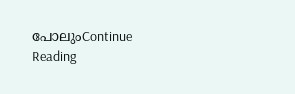പോലുംContinue Reading